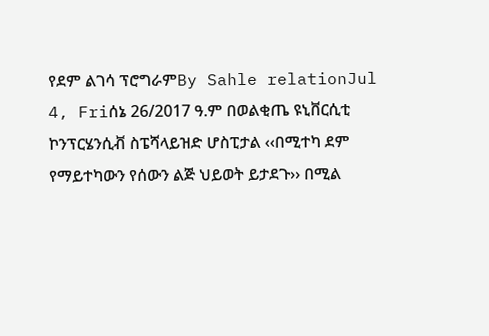የደም ልገሳ ፕሮግራምBy Sahle relationJul 4, Friሰኔ 26/2017 ዓ.ም በወልቂጤ ዩኒቨርሲቲ ኮንፕርሄንሲቭ ስፔሻላይዝድ ሆስፒታል ‹‹በሚተካ ደም የማይተካውን የሰውን ልጅ ህይወት ይታደጉ›› በሚል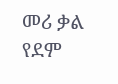መሪ ቃል የደም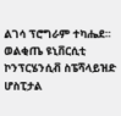ልገሳ ፕሮግራም ተካሔደ፡፡ወልቂጤ ዩኒቨርሲቲ ኮንፕርሄንሲቭ ስፔሻላይዝድ ሆስፒታል